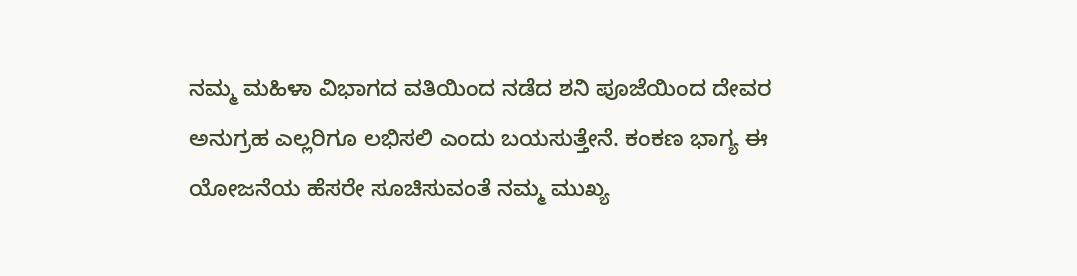ನಮ್ಮ ಮಹಿಳಾ ವಿಭಾಗದ ವತಿಯಿಂದ ನಡೆದ ಶನಿ ಪೂಜೆಯಿಂದ ದೇವರ ಅನುಗ್ರಹ ಎಲ್ಲರಿಗೂ ಲಭಿಸಲಿ ಎಂದು ಬಯಸುತ್ತೇನೆ. ಕಂಕಣ ಭಾಗ್ಯ ಈ ಯೋಜನೆಯ ಹೆಸರೇ ಸೂಚಿಸುವಂತೆ ನಮ್ಮ ಮುಖ್ಯ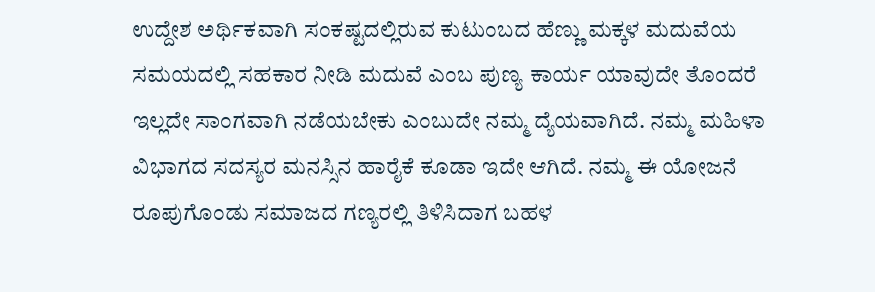ಉದ್ದೇಶ ಅರ್ಥಿಕವಾಗಿ ಸಂಕಷ್ಟದಲ್ಲಿರುವ ಕುಟುಂಬದ ಹೆಣ್ಣು ಮಕ್ಕಳ ಮದುವೆಯ ಸಮಯದಲ್ಲಿ ಸಹಕಾರ ನೀಡಿ ಮದುವೆ ಎಂಬ ಪುಣ್ಯ ಕಾರ್ಯ ಯಾವುದೇ ತೊಂದರೆ ಇಲ್ಲದೇ ಸಾಂಗವಾಗಿ ನಡೆಯಬೇಕು ಎಂಬುದೇ ನಮ್ಮ ದ್ಯೆಯವಾಗಿದೆ. ನಮ್ಮ ಮಹಿಳಾ ವಿಭಾಗದ ಸದಸ್ಯರ ಮನಸ್ಸಿನ ಹಾರೈಕೆ ಕೂಡಾ ಇದೇ ಆಗಿದೆ. ನಮ್ಮ ಈ ಯೋಜನೆ ರೂಪುಗೊಂಡು ಸಮಾಜದ ಗಣ್ಯರಲ್ಲಿ ತಿಳಿಸಿದಾಗ ಬಹಳ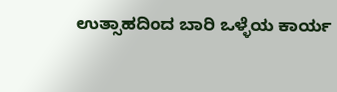ಉತ್ಸಾಹದಿಂದ ಬಾರಿ ಒಳ್ಳೆಯ ಕಾರ್ಯ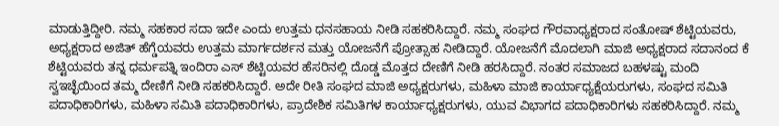ಮಾಡುತ್ತಿದ್ದೀರಿ. ನಮ್ಮ ಸಹಕಾರ ಸದಾ ಇದೇ ಎಂದು ಉತ್ತಮ ಧನಸಹಾಯ ನೀಡಿ ಸಹಕರಿಸಿದ್ದಾರೆ. ನಮ್ಮ ಸಂಘದ ಗೌರವಾಧ್ಯಕ್ಷರಾದ ಸಂತೋಷ್ ಶೆಟ್ಟಿಯವರು, ಅಧ್ಯಕ್ಷರಾದ ಅಜಿತ್ ಹೆಗ್ಡೆಯವರು ಉತ್ತಮ ಮಾರ್ಗದರ್ಶನ ಮತ್ತು ಯೋಜನೆಗೆ ಪ್ರೋತ್ಸಾಹ ನೀಡಿದ್ದಾರೆ. ಯೋಜನೆಗೆ ಮೊದಲಾಗಿ ಮಾಜಿ ಅಧ್ಯಕ್ಷರಾದ ಸದಾನಂದ ಕೆ ಶೆಟ್ಟಿಯವರು ತನ್ನ ಧರ್ಮಪತ್ನಿ ಇಂದಿರಾ ಎಸ್ ಶೆಟ್ಟಿಯವರ ಹೆಸರಿನಲ್ಲಿ ದೊಡ್ಡ ಮೊತ್ತದ ದೇಣಿಗೆ ನೀಡಿ ಹರಸಿದ್ದಾರೆ. ನಂತರ ಸಮಾಜದ ಬಹಳಷ್ಟು ಮಂದಿ ಸ್ವಇಚ್ಛೆಯಿಂದ ತಮ್ಮ ದೇಣಿಗೆ ನೀಡಿ ಸಹಕರಿಸಿದ್ದಾರೆ. ಅದೇ ರೀತಿ ಸಂಘದ ಮಾಜಿ ಅಧ್ಯಕ್ಷರುಗಳು, ಮಹಿಳಾ ಮಾಜಿ ಕಾರ್ಯಾಧ್ಯಕ್ಷೆಯರುಗಳು, ಸಂಘದ ಸಮಿತಿ ಪದಾಧಿಕಾರಿಗಳು, ಮಹಿಳಾ ಸಮಿತಿ ಪದಾಧಿಕಾರಿಗಳು, ಪ್ರಾದೇಶಿಕ ಸಮಿತಿಗಳ ಕಾರ್ಯಾಧ್ಯಕ್ಷರುಗಳು, ಯುವ ವಿಭಾಗದ ಪದಾಧಿಕಾರಿಗಳು ಸಹಕರಿಸಿದ್ದಾರೆ. ನಮ್ಮ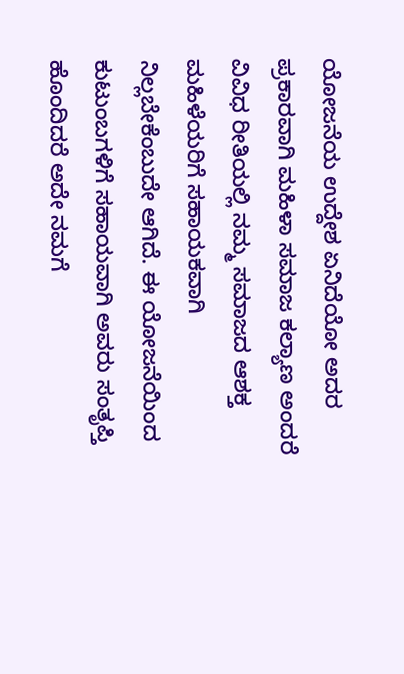ಯೋಜನೆಯ ಉದ್ದೇಶ ಏನಿದೆಯೋ ಅದರ ಪ್ರಕಾರವಾಗಿ ಮಹಿಳಾ ಸಮಾಜ ಕಲ್ಯಾಣ ಅಂದರೆ ವಿವಿಧ ರೀತಿಯಲ್ಲಿ ನಮ್ಮ ಸಮಾಜದ ಆಶಕ್ತ ಮಹಿಳೆಯರಿಗೆ ಸಹಾಯಕವಾಗಿ ನಿಲ್ಲಬೇಕೆಂಬುದೇ ಆಗಿದೆ. ಈ ಯೋಜನೆಯಿಂದ ಕುಟುಂಬಗಳಿಗೆ ಸಹಾಯವಾಗಿ ಅವರು ಸಂತೃಪ್ತಿ ಹೊಂದಿದರೆ ಅದೇ ನಮಗೆ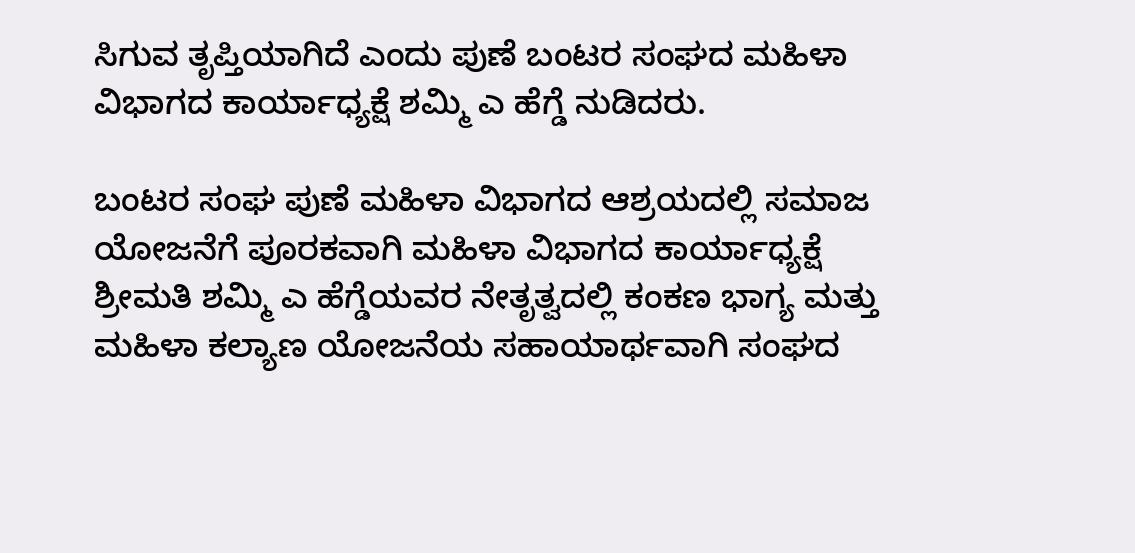ಸಿಗುವ ತೃಪ್ತಿಯಾಗಿದೆ ಎಂದು ಪುಣೆ ಬಂಟರ ಸಂಘದ ಮಹಿಳಾ ವಿಭಾಗದ ಕಾರ್ಯಾಧ್ಯಕ್ಷೆ ಶಮ್ಮಿ ಎ ಹೆಗ್ಡೆ ನುಡಿದರು.

ಬಂಟರ ಸಂಘ ಪುಣೆ ಮಹಿಳಾ ವಿಭಾಗದ ಆಶ್ರಯದಲ್ಲಿ ಸಮಾಜ ಯೋಜನೆಗೆ ಪೂರಕವಾಗಿ ಮಹಿಳಾ ವಿಭಾಗದ ಕಾರ್ಯಾಧ್ಯಕ್ಷೆ ಶ್ರೀಮತಿ ಶಮ್ಮಿ ಎ ಹೆಗ್ಡೆಯವರ ನೇತೃತ್ವದಲ್ಲಿ ಕಂಕಣ ಭಾಗ್ಯ ಮತ್ತು ಮಹಿಳಾ ಕಲ್ಯಾಣ ಯೋಜನೆಯ ಸಹಾಯಾರ್ಥವಾಗಿ ಸಂಘದ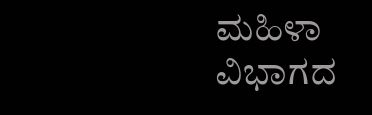ಮಹಿಳಾ ವಿಭಾಗದ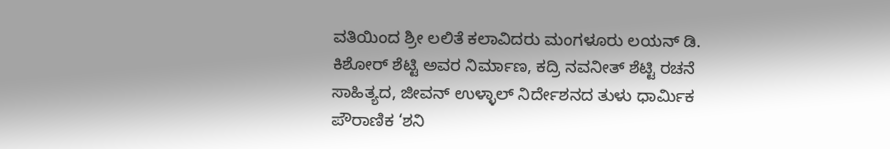ವತಿಯಿಂದ ಶ್ರೀ ಲಲಿತೆ ಕಲಾವಿದರು ಮಂಗಳೂರು ಲಯನ್ ಡಿ. ಕಿಶೋರ್ ಶೆಟ್ಟಿ ಅವರ ನಿರ್ಮಾಣ, ಕದ್ರಿ ನವನೀತ್ ಶೆಟ್ಟಿ ರಚನೆ ಸಾಹಿತ್ಯದ, ಜೀವನ್ ಉಳ್ಳಾಲ್ ನಿರ್ದೇಶನದ ತುಳು ಧಾರ್ಮಿಕ ಪೌರಾಣಿಕ ‘ಶನಿ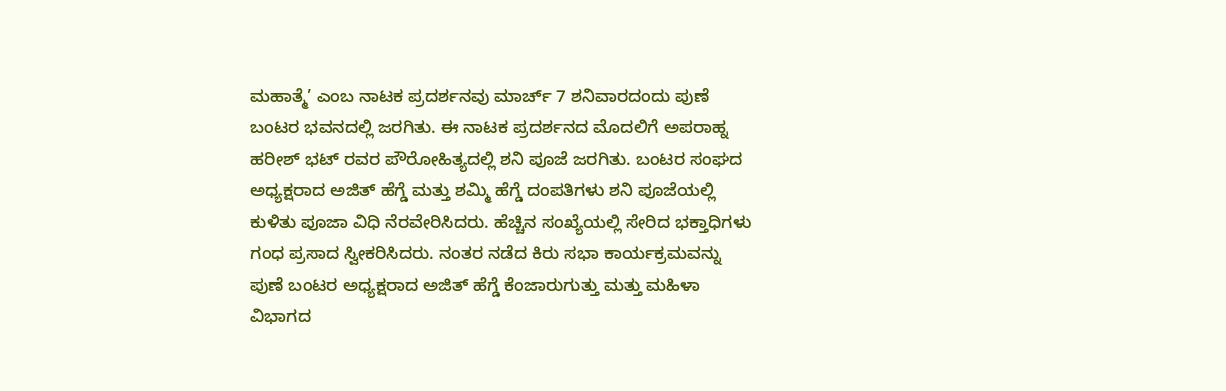ಮಹಾತ್ಮೆ’ ಎಂಬ ನಾಟಕ ಪ್ರದರ್ಶನವು ಮಾರ್ಚ್ 7 ಶನಿವಾರದಂದು ಪುಣೆ ಬಂಟರ ಭವನದಲ್ಲಿ ಜರಗಿತು. ಈ ನಾಟಕ ಪ್ರದರ್ಶನದ ಮೊದಲಿಗೆ ಅಪರಾಹ್ನ ಹರೀಶ್ ಭಟ್ ರವರ ಪೌರೋಹಿತ್ಯದಲ್ಲಿ ಶನಿ ಪೂಜೆ ಜರಗಿತು. ಬಂಟರ ಸಂಘದ ಅಧ್ಯಕ್ಷರಾದ ಅಜಿತ್ ಹೆಗ್ಡೆ ಮತ್ತು ಶಮ್ಮಿ ಹೆಗ್ಡೆ ದಂಪತಿಗಳು ಶನಿ ಪೂಜೆಯಲ್ಲಿ ಕುಳಿತು ಪೂಜಾ ವಿಧಿ ನೆರವೇರಿಸಿದರು. ಹೆಚ್ಚಿನ ಸಂಖ್ಯೆಯಲ್ಲಿ ಸೇರಿದ ಭಕ್ತಾಧಿಗಳು ಗಂಧ ಪ್ರಸಾದ ಸ್ವೀಕರಿಸಿದರು. ನಂತರ ನಡೆದ ಕಿರು ಸಭಾ ಕಾರ್ಯಕ್ರಮವನ್ನು ಪುಣೆ ಬಂಟರ ಅಧ್ಯಕ್ಷರಾದ ಅಜಿತ್ ಹೆಗ್ಡೆ ಕೆಂಜಾರುಗುತ್ತು ಮತ್ತು ಮಹಿಳಾ ವಿಭಾಗದ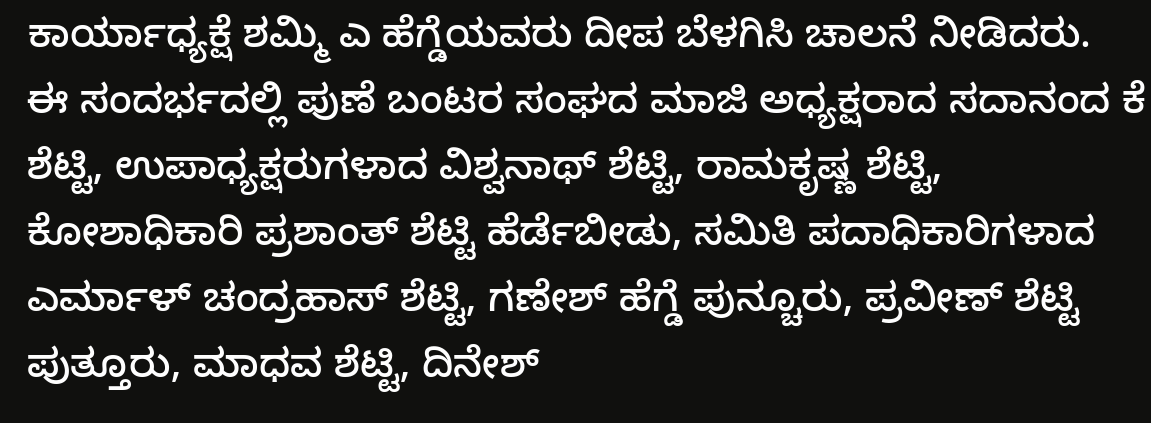ಕಾರ್ಯಾಧ್ಯಕ್ಷೆ ಶಮ್ಮಿ ಎ ಹೆಗ್ಡೆಯವರು ದೀಪ ಬೆಳಗಿಸಿ ಚಾಲನೆ ನೀಡಿದರು.
ಈ ಸಂದರ್ಭದಲ್ಲಿ ಪುಣೆ ಬಂಟರ ಸಂಘದ ಮಾಜಿ ಅಧ್ಯಕ್ಷರಾದ ಸದಾನಂದ ಕೆ ಶೆಟ್ಟಿ, ಉಪಾಧ್ಯಕ್ಷರುಗಳಾದ ವಿಶ್ವನಾಥ್ ಶೆಟ್ಟಿ, ರಾಮಕೃಷ್ಣ ಶೆಟ್ಟಿ, ಕೋಶಾಧಿಕಾರಿ ಪ್ರಶಾಂತ್ ಶೆಟ್ಟಿ ಹೆರ್ಡೆಬೀಡು, ಸಮಿತಿ ಪದಾಧಿಕಾರಿಗಳಾದ ಎರ್ಮಾಳ್ ಚಂದ್ರಹಾಸ್ ಶೆಟ್ಟಿ, ಗಣೇಶ್ ಹೆಗ್ಡೆ ಪುನ್ಚೂರು, ಪ್ರವೀಣ್ ಶೆಟ್ಟಿ ಪುತ್ತೂರು, ಮಾಧವ ಶೆಟ್ಟಿ, ದಿನೇಶ್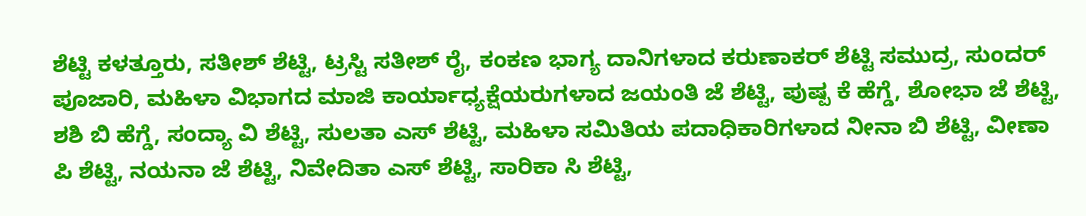ಶೆಟ್ಟಿ ಕಳತ್ತೂರು, ಸತೀಶ್ ಶೆಟ್ಟಿ, ಟ್ರಸ್ಟಿ ಸತೀಶ್ ರೈ, ಕಂಕಣ ಭಾಗ್ಯ ದಾನಿಗಳಾದ ಕರುಣಾಕರ್ ಶೆಟ್ಟಿ ಸಮುದ್ರ, ಸುಂದರ್ ಪೂಜಾರಿ, ಮಹಿಳಾ ವಿಭಾಗದ ಮಾಜಿ ಕಾರ್ಯಾಧ್ಯಕ್ಷೆಯರುಗಳಾದ ಜಯಂತಿ ಜೆ ಶೆಟ್ಟಿ, ಪುಷ್ಪ ಕೆ ಹೆಗ್ಡೆ, ಶೋಭಾ ಜೆ ಶೆಟ್ಟಿ, ಶಶಿ ಬಿ ಹೆಗ್ಡೆ, ಸಂದ್ಯಾ ವಿ ಶೆಟ್ಟಿ, ಸುಲತಾ ಎಸ್ ಶೆಟ್ಟಿ, ಮಹಿಳಾ ಸಮಿತಿಯ ಪದಾಧಿಕಾರಿಗಳಾದ ನೀನಾ ಬಿ ಶೆಟ್ಟಿ, ವೀಣಾ ಪಿ ಶೆಟ್ಟಿ, ನಯನಾ ಜೆ ಶೆಟ್ಟಿ, ನಿವೇದಿತಾ ಎಸ್ ಶೆಟ್ಟಿ, ಸಾರಿಕಾ ಸಿ ಶೆಟ್ಟಿ,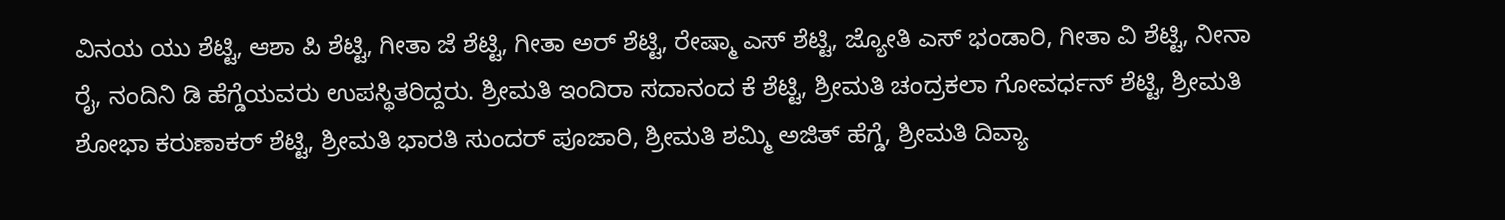ವಿನಯ ಯು ಶೆಟ್ಟಿ, ಆಶಾ ಪಿ ಶೆಟ್ಟಿ, ಗೀತಾ ಜೆ ಶೆಟ್ಟಿ, ಗೀತಾ ಅರ್ ಶೆಟ್ಟಿ, ರೇಷ್ಮಾ ಎಸ್ ಶೆಟ್ಟಿ, ಜ್ಯೋತಿ ಎಸ್ ಭಂಡಾರಿ, ಗೀತಾ ವಿ ಶೆಟ್ಟಿ, ನೀನಾ ರೈ, ನಂದಿನಿ ಡಿ ಹೆಗ್ಡೆಯವರು ಉಪಸ್ಥಿತರಿದ್ದರು. ಶ್ರೀಮತಿ ಇಂದಿರಾ ಸದಾನಂದ ಕೆ ಶೆಟ್ಟಿ, ಶ್ರೀಮತಿ ಚಂದ್ರಕಲಾ ಗೋವರ್ಧನ್ ಶೆಟ್ಟಿ, ಶ್ರೀಮತಿ ಶೋಭಾ ಕರುಣಾಕರ್ ಶೆಟ್ಟಿ, ಶ್ರೀಮತಿ ಭಾರತಿ ಸುಂದರ್ ಪೂಜಾರಿ, ಶ್ರೀಮತಿ ಶಮ್ಮಿ ಅಜಿತ್ ಹೆಗ್ಡೆ, ಶ್ರೀಮತಿ ದಿವ್ಯಾ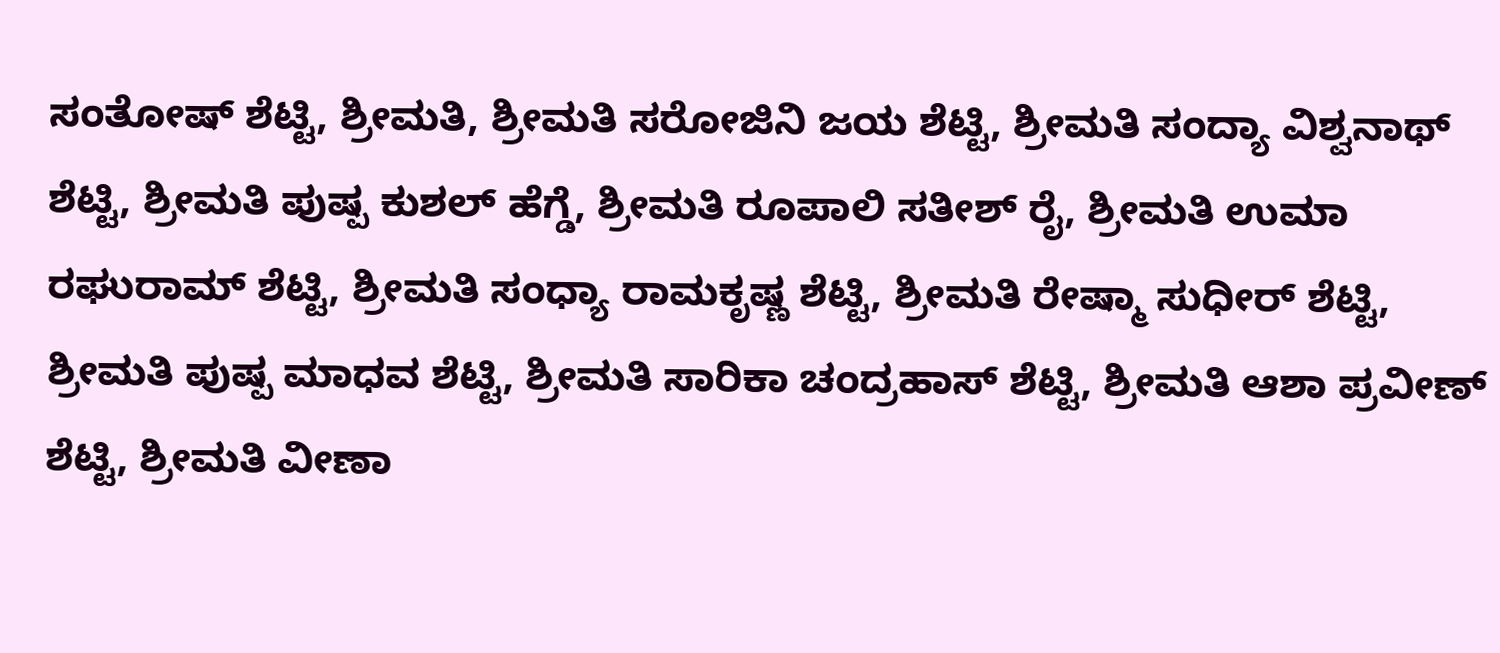ಸಂತೋಷ್ ಶೆಟ್ಟಿ, ಶ್ರೀಮತಿ, ಶ್ರೀಮತಿ ಸರೋಜಿನಿ ಜಯ ಶೆಟ್ಟಿ, ಶ್ರೀಮತಿ ಸಂದ್ಯಾ ವಿಶ್ವನಾಥ್ ಶೆಟ್ಟಿ, ಶ್ರೀಮತಿ ಪುಷ್ಪ ಕುಶಲ್ ಹೆಗ್ಡೆ, ಶ್ರೀಮತಿ ರೂಪಾಲಿ ಸತೀಶ್ ರೈ, ಶ್ರೀಮತಿ ಉಮಾ ರಘುರಾಮ್ ಶೆಟ್ಟಿ, ಶ್ರೀಮತಿ ಸಂಧ್ಯಾ ರಾಮಕೃಷ್ಣ ಶೆಟ್ಟಿ, ಶ್ರೀಮತಿ ರೇಷ್ಮಾ ಸುಧೀರ್ ಶೆಟ್ಟಿ, ಶ್ರೀಮತಿ ಪುಷ್ಪ ಮಾಧವ ಶೆಟ್ಟಿ, ಶ್ರೀಮತಿ ಸಾರಿಕಾ ಚಂದ್ರಹಾಸ್ ಶೆಟ್ಟಿ, ಶ್ರೀಮತಿ ಆಶಾ ಪ್ರವೀಣ್ ಶೆಟ್ಟಿ, ಶ್ರೀಮತಿ ವೀಣಾ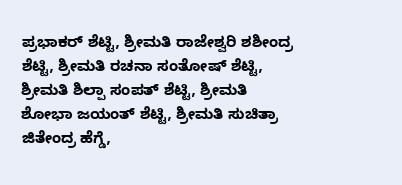ಪ್ರಭಾಕರ್ ಶೆಟ್ಟಿ, ಶ್ರೀಮತಿ ರಾಜೇಶ್ವರಿ ಶಶೀಂದ್ರ ಶೆಟ್ಟಿ, ಶ್ರೀಮತಿ ರಚನಾ ಸಂತೋಷ್ ಶೆಟ್ಟಿ, ಶ್ರೀಮತಿ ಶಿಲ್ಪಾ ಸಂಪತ್ ಶೆಟ್ಟಿ, ಶ್ರೀಮತಿ ಶೋಭಾ ಜಯಂತ್ ಶೆಟ್ಟಿ, ಶ್ರೀಮತಿ ಸುಚಿತ್ರಾ ಜಿತೇಂದ್ರ ಹೆಗ್ಡೆ,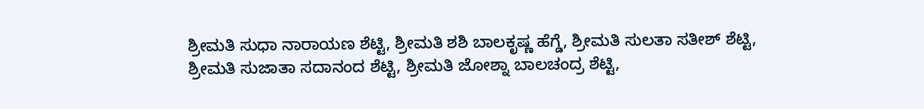ಶ್ರೀಮತಿ ಸುಧಾ ನಾರಾಯಣ ಶೆಟ್ಟಿ, ಶ್ರೀಮತಿ ಶಶಿ ಬಾಲಕೃಷ್ಣ ಹೆಗ್ಡೆ, ಶ್ರೀಮತಿ ಸುಲತಾ ಸತೀಶ್ ಶೆಟ್ಟಿ, ಶ್ರೀಮತಿ ಸುಜಾತಾ ಸದಾನಂದ ಶೆಟ್ಟಿ, ಶ್ರೀಮತಿ ಜೋಶ್ನಾ ಬಾಲಚಂದ್ರ ಶೆಟ್ಟಿ,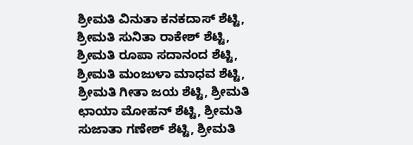ಶ್ರೀಮತಿ ವಿನುತಾ ಕನಕದಾಸ್ ಶೆಟ್ಟಿ, ಶ್ರೀಮತಿ ಸುನಿತಾ ರಾಕೇಶ್ ಶೆಟ್ಟಿ, ಶ್ರೀಮತಿ ರೂಪಾ ಸದಾನಂದ ಶೆಟ್ಟಿ, ಶ್ರೀಮತಿ ಮಂಜುಳಾ ಮಾಧವ ಶೆಟ್ಟಿ, ಶ್ರೀಮತಿ ಗೀತಾ ಜಯ ಶೆಟ್ಟಿ, ಶ್ರೀಮತಿ ಛಾಯಾ ಮೋಹನ್ ಶೆಟ್ಟಿ, ಶ್ರೀಮತಿ ಸುಜಾತಾ ಗಣೇಶ್ ಶೆಟ್ಟಿ, ಶ್ರೀಮತಿ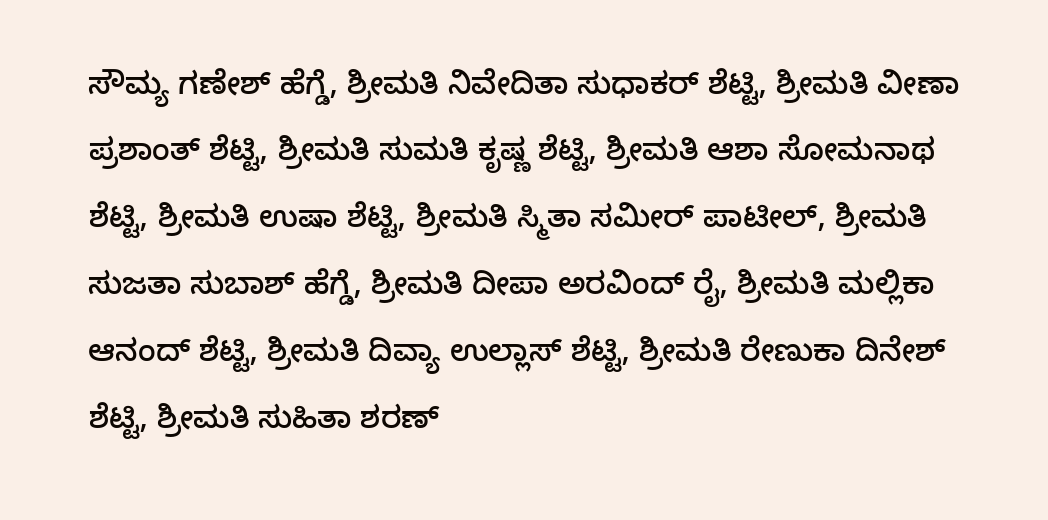ಸೌಮ್ಯ ಗಣೇಶ್ ಹೆಗ್ಡೆ, ಶ್ರೀಮತಿ ನಿವೇದಿತಾ ಸುಧಾಕರ್ ಶೆಟ್ಟಿ, ಶ್ರೀಮತಿ ವೀಣಾ ಪ್ರಶಾಂತ್ ಶೆಟ್ಟಿ, ಶ್ರೀಮತಿ ಸುಮತಿ ಕೃಷ್ಣ ಶೆಟ್ಟಿ, ಶ್ರೀಮತಿ ಆಶಾ ಸೋಮನಾಥ ಶೆಟ್ಟಿ, ಶ್ರೀಮತಿ ಉಷಾ ಶೆಟ್ಟಿ, ಶ್ರೀಮತಿ ಸ್ಮಿತಾ ಸಮೀರ್ ಪಾಟೀಲ್, ಶ್ರೀಮತಿ ಸುಜತಾ ಸುಬಾಶ್ ಹೆಗ್ಡೆ, ಶ್ರೀಮತಿ ದೀಪಾ ಅರವಿಂದ್ ರೈ, ಶ್ರೀಮತಿ ಮಲ್ಲಿಕಾ ಆನಂದ್ ಶೆಟ್ಟಿ, ಶ್ರೀಮತಿ ದಿವ್ಯಾ ಉಲ್ಲಾಸ್ ಶೆಟ್ಟಿ, ಶ್ರೀಮತಿ ರೇಣುಕಾ ದಿನೇಶ್ ಶೆಟ್ಟಿ, ಶ್ರೀಮತಿ ಸುಹಿತಾ ಶರಣ್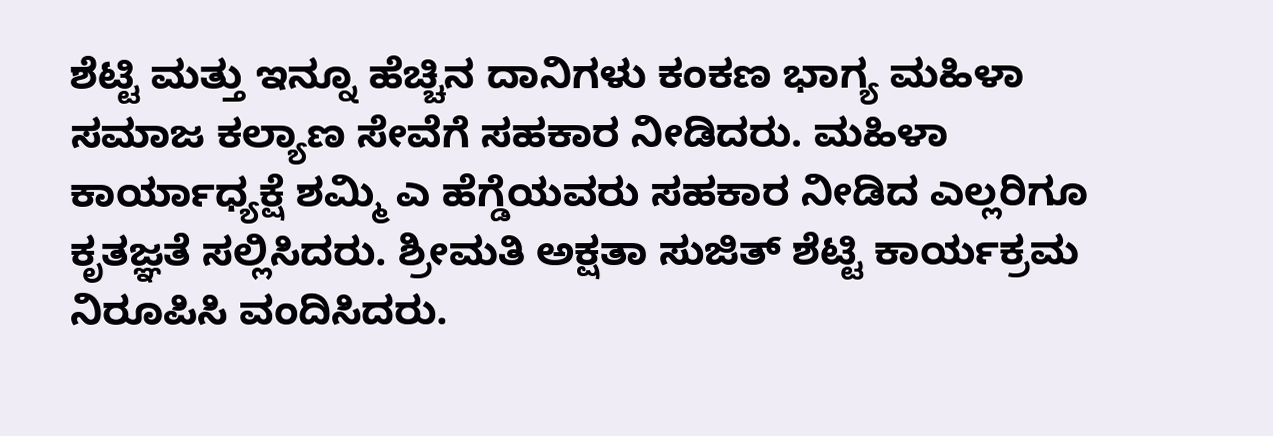ಶೆಟ್ಟಿ ಮತ್ತು ಇನ್ನೂ ಹೆಚ್ಚಿನ ದಾನಿಗಳು ಕಂಕಣ ಭಾಗ್ಯ ಮಹಿಳಾ ಸಮಾಜ ಕಲ್ಯಾಣ ಸೇವೆಗೆ ಸಹಕಾರ ನೀಡಿದರು. ಮಹಿಳಾ ಕಾರ್ಯಾಧ್ಯಕ್ಷೆ ಶಮ್ಮಿ ಎ ಹೆಗ್ಡೆಯವರು ಸಹಕಾರ ನೀಡಿದ ಎಲ್ಲರಿಗೂ ಕೃತಜ್ಞತೆ ಸಲ್ಲಿಸಿದರು. ಶ್ರೀಮತಿ ಅಕ್ಷತಾ ಸುಜಿತ್ ಶೆಟ್ಟಿ ಕಾರ್ಯಕ್ರಮ ನಿರೂಪಿಸಿ ವಂದಿಸಿದರು.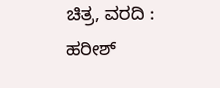ಚಿತ್ರ, ವರದಿ : ಹರೀಶ್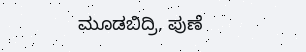ಮೂಡಬಿದ್ರಿ, ಪುಣೆ